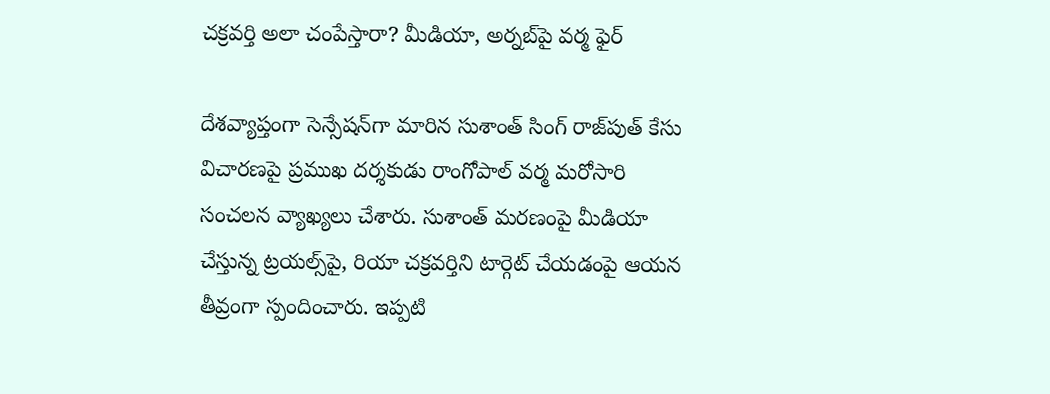చక్రవర్తి అలా చంపేస్తారా? మీడియా, అర్నబ్‌పై వర్మ ఫైర్

దేశవ్యాప్తంగా సెన్సేషన్‌గా మారిన సుశాంత్ సింగ్ రాజ్‌పుత్ కేసు విచారణపై ప్రముఖ దర్శకుడు రాంగోపాల్ వర్మ మరోసారి సంచలన వ్యాఖ్యలు చేశారు. సుశాంత్ మరణంపై మీడియా చేస్తున్న ట్రయల్స్‌పై, రియా చక్రవర్తిని టార్గెట్ చేయడంపై ఆయన తీవ్రంగా స్పందించారు. ఇప్పటి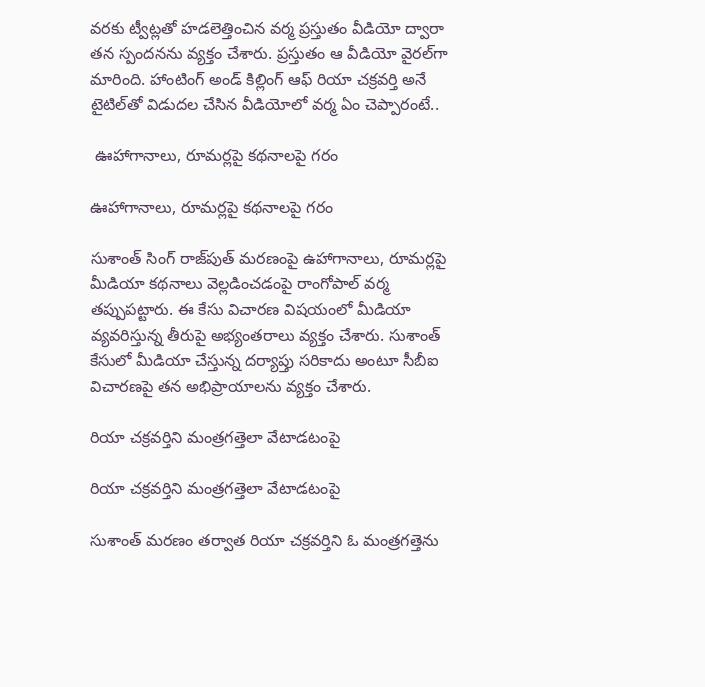వరకు ట్వీట్లతో హడలెత్తించిన వర్మ ప్రస్తుతం వీడియో ద్వారా తన స్పందనను వ్యక్తం చేశారు. ప్రస్తుతం ఆ వీడియో వైరల్‌గా మారింది. హాంటింగ్ అండ్ కిల్లింగ్ ఆఫ్ రియా చక్రవర్తి అనే టైటిల్‌తో విడుదల చేసిన వీడియోలో వర్మ ఏం చెప్పారంటే..

 ఊహాగానాలు, రూమర్లపై కథనాలపై గరం

ఊహాగానాలు, రూమర్లపై కథనాలపై గరం

సుశాంత్ సింగ్ రాజ్‌పుత్ మరణంపై ఉహాగానాలు, రూమర్లపై మీడియా కథనాలు వెల్లడించడంపై రాంగోపాల్ వర్మ తప్పుపట్టారు. ఈ కేసు విచారణ విషయంలో మీడియా వ్యవరిస్తున్న తీరుపై అభ్యంతరాలు వ్యక్తం చేశారు. సుశాంత్ కేసులో మీడియా చేస్తున్న దర్యాప్తు సరికాదు అంటూ సీబీఐ విచారణపై తన అభిప్రాయాలను వ్యక్తం చేశారు.

రియా చక్రవర్తిని మంత్రగత్తెలా వేటాడటంపై

రియా చక్రవర్తిని మంత్రగత్తెలా వేటాడటంపై

సుశాంత్ మరణం తర్వాత రియా చక్రవర్తిని ఓ మంత్రగత్తెను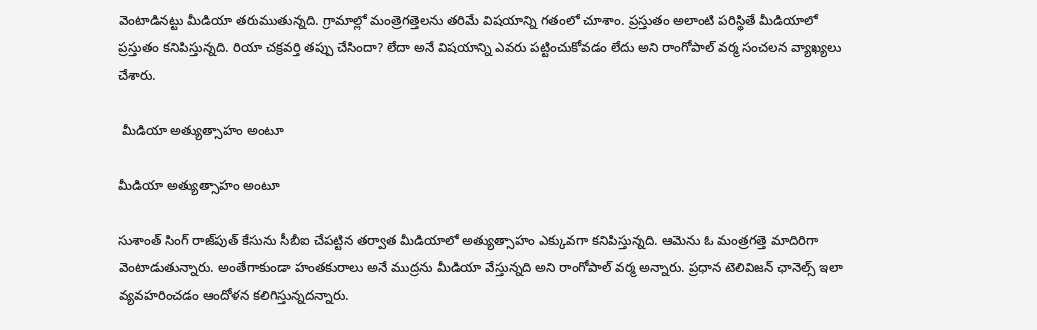వెంటాడినట్టు మీడియా తరుముతున్నది. గ్రామాల్లో మంత్రెగత్తెలను తరిమే విషయాన్ని గతంలో చూశాం. ప్రస్తుతం అలాంటి పరిస్థితే మీడియాలో ప్రస్తుతం కనిపిస్తున్నది. రియా చక్రవర్తి తప్పు చేసిందా? లేదా అనే విషయాన్ని ఎవరు పట్టించుకోవడం లేదు అని రాంగోపాల్ వర్మ సంచలన వ్యాఖ్యలు చేశారు.

 మీడియా అత్యుత్సాహం అంటూ

మీడియా అత్యుత్సాహం అంటూ

సుశాంత్ సింగ్ రాజ్‌పుత్ కేసును సీబీఐ చేపట్టిన తర్వాత మీడియాలో అత్యుత్సాహం ఎక్కువగా కనిపిస్తున్నది. ఆమెను ఓ మంత్రగత్తె మాదిరిగా వెంటాడుతున్నారు. అంతేగాకుండా హంతకురాలు అనే ముద్రను మీడియా వేస్తున్నది అని రాంగోపాల్ వర్మ అన్నారు. ప్రధాన టెలివిజన్ ఛానెల్స్ ఇలా వ్యవహరించడం ఆందోళన కలిగిస్తున్నదన్నారు.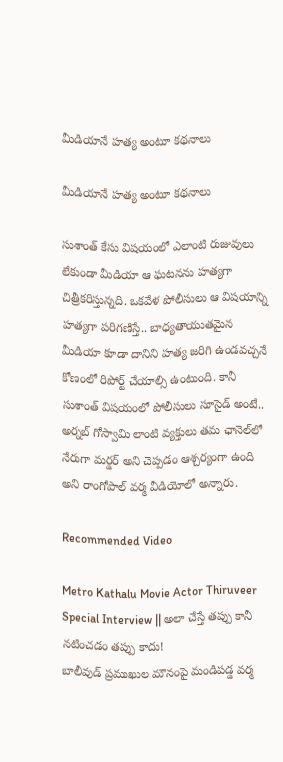మీడియానే హత్య అంటూ కథనాలు

మీడియానే హత్య అంటూ కథనాలు

సుశాంత్ కేసు విషయంలో ఎలాంటి రుజువులు లేకుండా మీడియా ఆ ఘటనను హత్యగా చిత్రీకరిస్తున్నది. ఒకవేళ పోలీసులు ఆ విషయాన్ని హత్యగా పరిగణిస్తే.. బాధ్యతాయుతమైన మీడియా కూడా దానిని హత్య జరిగి ఉండవచ్చనే కోణంలో రిపోర్ట్ చేయాల్సి ఉంటుంది. కానీ సుశాంత్ విషయంలో పోలీసులు సూసైడ్ అంటే.. అర్నబ్ గోస్వామి లాంటి వ్యక్తులు తమ ఛానెల్‌లో నేరుగా మర్డర్ అని చెప్పడం ఆశ్చర్యంగా ఉంది అని రాంగోపాల్ వర్మ వీడియోలో అన్నారు.

Recommended Video

Metro Kathalu Movie Actor Thiruveer Special Interview || అలా చేస్తే తప్పు కానీ నటించడం తప్పు కాదు!
బాలీవుడ్ ప్రముఖుల మౌనంపై మండిపడ్డ వర్మ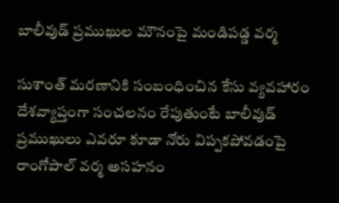బాలీవుడ్ ప్రముఖుల మౌనంపై మండిపడ్డ వర్మ

సుశాంత్ మరణానికి సంబంధించిన కేసు వ్యవహారం దేశవ్యాప్తంగా సంచలనం రేపుతుంటే బాలీవుడ్ ప్రముఖులు ఎవరూ కూడా నోరు విప్పకపోవడంపై రాంగోపాల్ వర్మ అసహనం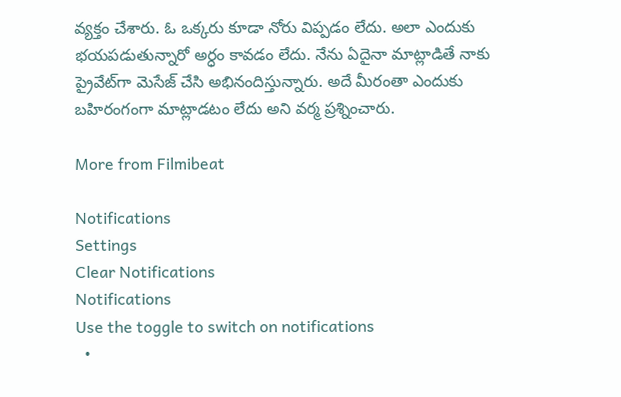వ్యక్తం చేశారు. ఓ ఒక్కరు కూడా నోరు విప్పడం లేదు. అలా ఎందుకు భయపడుతున్నారో అర్ధం కావడం లేదు. నేను ఏదైనా మాట్లాడితే నాకు ప్రైవేట్‌గా మెసేజ్ చేసి అభినందిస్తున్నారు. అదే మీరంతా ఎందుకు బహిరంగంగా మాట్లాడటం లేదు అని వర్మ ప్రశ్నించారు.

More from Filmibeat

Notifications
Settings
Clear Notifications
Notifications
Use the toggle to switch on notifications
  •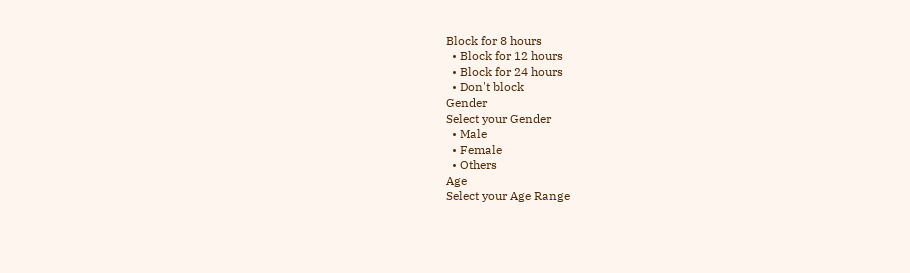Block for 8 hours
  • Block for 12 hours
  • Block for 24 hours
  • Don't block
Gender
Select your Gender
  • Male
  • Female
  • Others
Age
Select your Age Range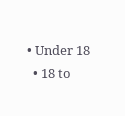• Under 18
  • 18 to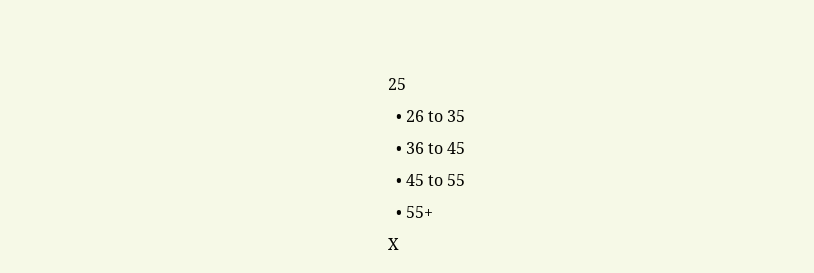25
  • 26 to 35
  • 36 to 45
  • 45 to 55
  • 55+
X